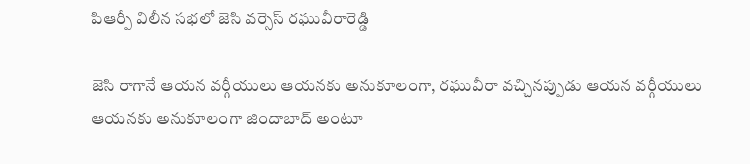పిఆర్పీ విలీన సభలో జెసి వర్సెస్ రఘువీరారెడ్డి

జెసి రాగానే ఆయన వర్గీయులు ఆయనకు అనుకూలంగా, రఘువీరా వచ్చినప్పుడు ఆయన వర్గీయులు ఆయనకు అనుకూలంగా జిందాబాద్ అంటూ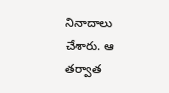నినాదాలు చేశారు. ఆ తర్వాత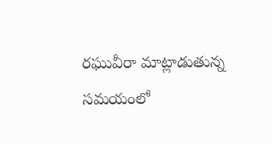రఘువీరా మాట్లాడుతున్న సమయంలో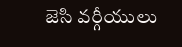జెసి వర్గీయులు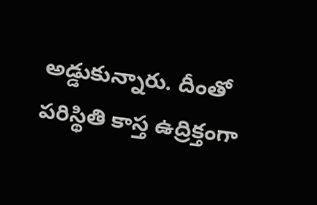అడ్డుకున్నారు. దీంతో పరిస్థితి కాస్త ఉద్రిక్తంగా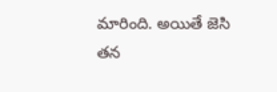మారింది. అయితే జెసి తన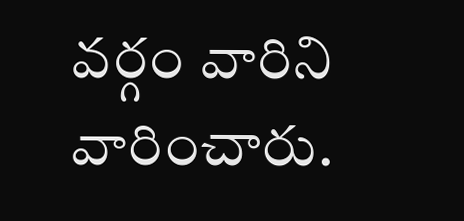వర్గం వారిని వారించారు.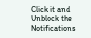Click it and Unblock the Notifications